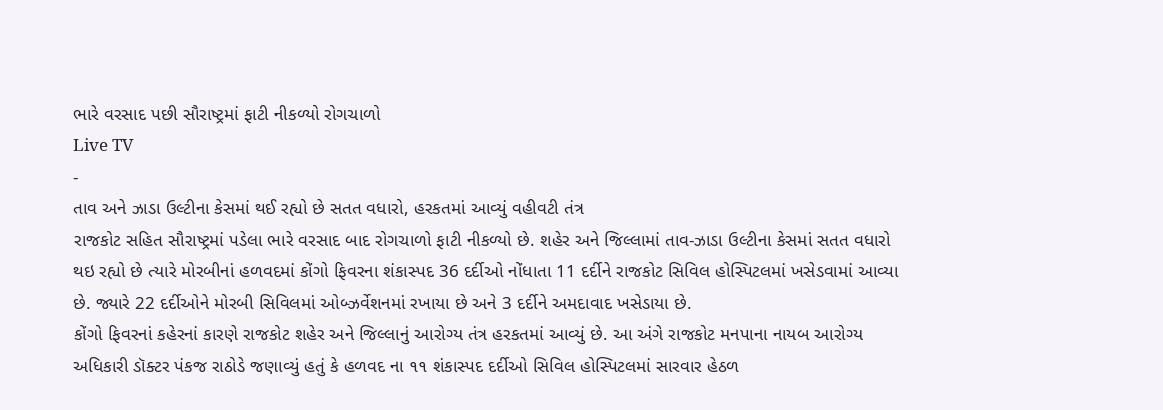ભારે વરસાદ પછી સૌરાષ્ટ્રમાં ફાટી નીકળ્યો રોગચાળો
Live TV
-
તાવ અને ઝાડા ઉલ્ટીના કેસમાં થઈ રહ્યો છે સતત વધારો, હરકતમાં આવ્યું વહીવટી તંત્ર
રાજકોટ સહિત સૌરાષ્ટ્રમાં પડેલા ભારે વરસાદ બાદ રોગચાળો ફાટી નીકળ્યો છે. શહેર અને જિલ્લામાં તાવ-ઝાડા ઉલ્ટીના કેસમાં સતત વધારો થઇ રહ્યો છે ત્યારે મોરબીનાં હળવદમાં કોંગો ફિવરના શંકાસ્પદ 36 દર્દીઓ નોંધાતા 11 દર્દીને રાજકોટ સિવિલ હોસ્પિટલમાં ખસેડવામાં આવ્યા છે. જ્યારે 22 દર્દીઓને મોરબી સિવિલમાં ઓબ્ઝર્વેશનમાં રખાયા છે અને 3 દર્દીને અમદાવાદ ખસેડાયા છે.
કોંગો ફિવરનાં કહેરનાં કારણે રાજકોટ શહેર અને જિલ્લાનું આરોગ્ય તંત્ર હરકતમાં આવ્યું છે. આ અંગે રાજકોટ મનપાના નાયબ આરોગ્ય અધિકારી ડૉક્ટર પંકજ રાઠોડે જણાવ્યું હતું કે હળવદ ના ૧૧ શંકાસ્પદ દર્દીઓ સિવિલ હોસ્પિટલમાં સારવાર હેઠળ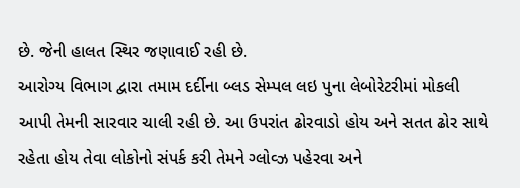છે. જેની હાલત સ્થિર જણાવાઈ રહી છે.
આરોગ્ય વિભાગ દ્વારા તમામ દર્દીના બ્લડ સેમ્પલ લઇ પુના લેબોરેટરીમાં મોકલી આપી તેમની સારવાર ચાલી રહી છે. આ ઉપરાંત ઢોરવાડો હોય અને સતત ઢોર સાથે રહેતા હોય તેવા લોકોનો સંપર્ક કરી તેમને ગ્લોવ્ઝ પહેરવા અને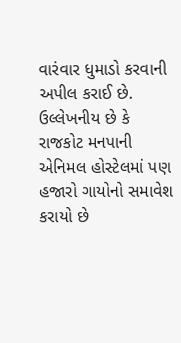વારંવાર ધુમાડો કરવાની અપીલ કરાઈ છે. ઉલ્લેખનીય છે કે રાજકોટ મનપાની એનિમલ હોસ્ટેલમાં પણ હજારો ગાયોનો સમાવેશ કરાયો છે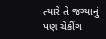ત્યારે તે જગ્યાનું પણ ચેકીંગ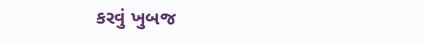કરવું ખુબજ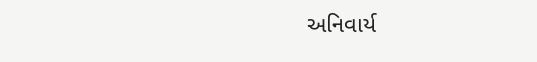અનિવાર્ય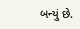બન્યું છે.